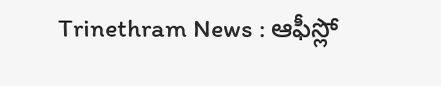Trinethram News : ఆఫీస్లో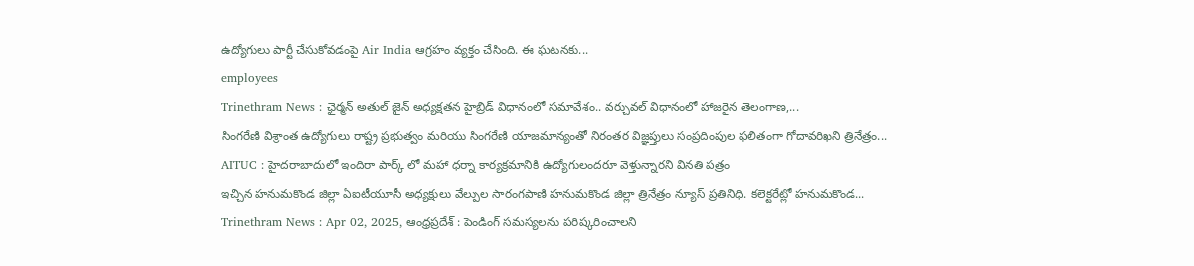ఉద్యోగులు పార్టీ చేసుకోవడంపై Air India ఆగ్రహం వ్యక్తం చేసింది. ఈ ఘటనకు...
employees
Trinethram News : ఛైర్మన్ అతుల్ జైన్ అధ్యక్షతన హైబ్రిడ్ విధానంలో సమావేశం.. వర్చువల్ విధానంలో హాజరైన తెలంగాణ,...
సింగరేణి విశ్రాంత ఉద్యోగులు రాష్ట్ర ప్రభుత్వం మరియు సింగరేణి యాజమాన్యంతో నిరంతర విజ్ఞప్తులు సంప్రదింపుల ఫలితంగా గోదావరిఖని త్రినేత్రం...
AITUC : హైదరాబాదులో ఇందిరా పార్క్ లో మహా ధర్నా కార్యక్రమానికి ఉద్యోగులందరూ వెళ్తున్నారని వినతి పత్రం
ఇచ్చిన హనుమకొండ జిల్లా ఏఐటీయూసీ అధ్యక్షులు వేల్పుల సారంగపాణి హనుమకొండ జిల్లా త్రినేత్రం న్యూస్ ప్రతినిధి. కలెక్టరేట్లో హనుమకొండ...
Trinethram News : Apr 02, 2025, ఆంధ్రప్రదేశ్ : పెండింగ్ సమస్యలను పరిష్కరించాలని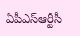ఏపీఎస్ఆర్టీసీ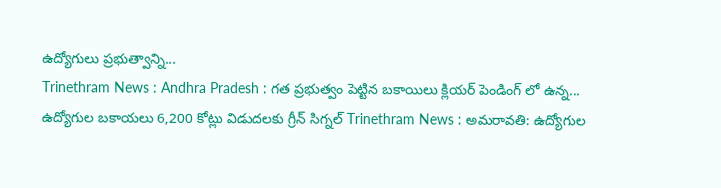ఉద్యోగులు ప్రభుత్వాన్ని...
Trinethram News : Andhra Pradesh : గత ప్రభుత్వం పెట్టిన బకాయిలు క్లియర్ పెండింగ్ లో ఉన్న...
ఉద్యోగుల బకాయలు 6,200 కోట్లు విడుదలకు గ్రీన్ సిగ్నల్ Trinethram News : అమరావతి: ఉద్యోగుల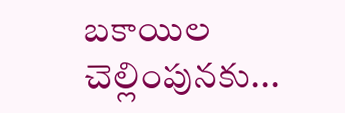బకాయిల చెల్లింపునకు...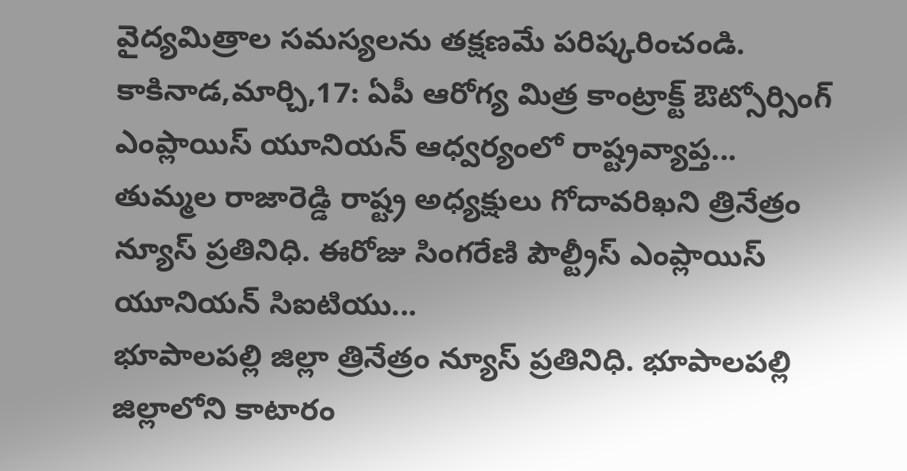వైద్యమిత్రాల సమస్యలను తక్షణమే పరిష్కరించండి. కాకినాడ,మార్చి,17: ఏపీ ఆరోగ్య మిత్ర కాంట్రాక్ట్ ఔట్సోర్సింగ్ ఎంప్లాయిస్ యూనియన్ ఆధ్వర్యంలో రాష్ట్రవ్యాప్త...
తుమ్మల రాజారెడ్డి రాష్ట్ర అధ్యక్షులు గోదావరిఖని త్రినేత్రం న్యూస్ ప్రతినిధి. ఈరోజు సింగరేణి పౌల్ట్రీస్ ఎంప్లాయిస్ యూనియన్ సిఐటియు...
భూపాలపల్లి జిల్లా త్రినేత్రం న్యూస్ ప్రతినిధి. భూపాలపల్లి జిల్లాలోని కాటారం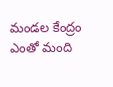మండల కేంద్రం ఎంతో మంది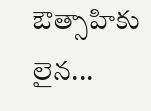ఔత్సాహికు లైన...